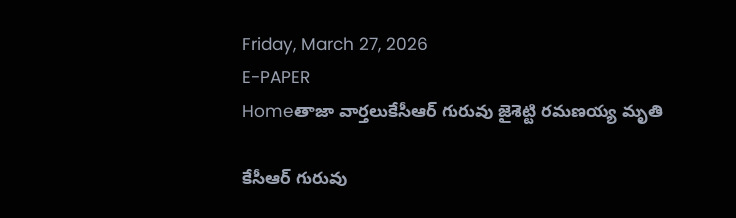Friday, March 27, 2026
E-PAPER
Homeతాజా వార్తలుకేసీఆర్ గురువు జైశెట్టి రమణయ్య మృతి

కేసీఆర్ గురువు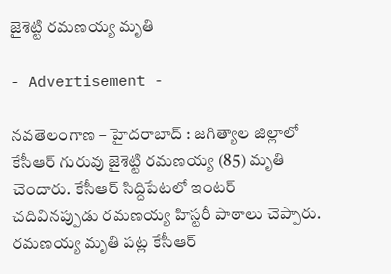జైశెట్టి రమణయ్య మృతి

- Advertisement -

నవతెలంగాణ – హైదరాబాద్ : జగిత్యాల జిల్లాలో కేసీఆర్ గురువు జైశెట్టి రమణయ్య (85) మృతి చెందారు. కేసీఆర్‌ సిద్దిపేటలో ఇంటర్ చదివినప్పుడు రమణయ్య హిస్టరీ పాఠాలు చెప్పారు. రమణయ్య మృతి పట్ల కేసీఆర్‌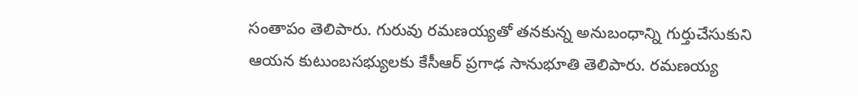సంతాపం తెలిపారు. గురువు రమణయ్యతో తనకున్న అనుబంధాన్ని గుర్తుచేసుకుని ఆయన కుటుంబసభ్యులకు కేసీఆర్ ప్రగాఢ సానుభూతి తెలిపారు. రమణయ్య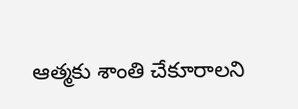ఆత్మకు శాంతి చేకూరాలని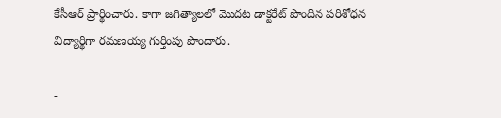కేసీఆర్ ప్రార్థించారు. కాగా జగిత్యాలలో మొదట డాక్టరేట్ పొందిన పరిశోధన విద్యార్థిగా రమణయ్య గుర్తింపు పొందారు.

-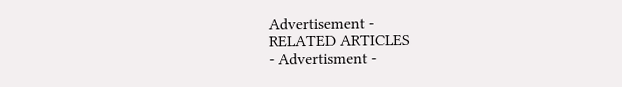Advertisement -
RELATED ARTICLES
- Advertisment -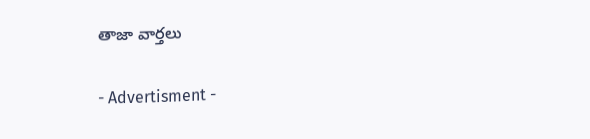తాజా వార్తలు

- Advertisment -